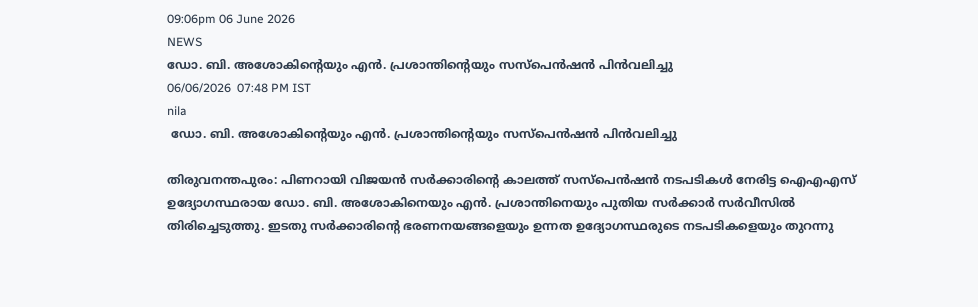09:06pm 06 June 2026
NEWS
ഡോ. ബി. അശോകിന്റെയും എൻ. പ്രശാന്തിന്റെയും സസ്പെൻഷൻ പിൻവലിച്ചു
06/06/2026  07:48 PM IST
nila
 ഡോ. ബി. അശോകിന്റെയും എൻ. പ്രശാന്തിന്റെയും സസ്പെൻഷൻ പിൻവലിച്ചു

തിരുവനന്തപുരം: പിണറായി വിജയൻ സർക്കാരിന്റെ കാലത്ത് സസ്‌പെൻഷൻ നടപടികൾ നേരിട്ട ഐഎഎസ് ഉദ്യോഗസ്ഥരായ ഡോ. ബി. അശോകിനെയും എൻ. പ്രശാന്തിനെയും പുതിയ സർക്കാർ സർവീസിൽ തിരിച്ചെടുത്തു. ഇടതു സർക്കാരിന്റെ ഭരണനയങ്ങളെയും ഉന്നത ഉദ്യോഗസ്ഥരുടെ നടപടികളെയും തുറന്നു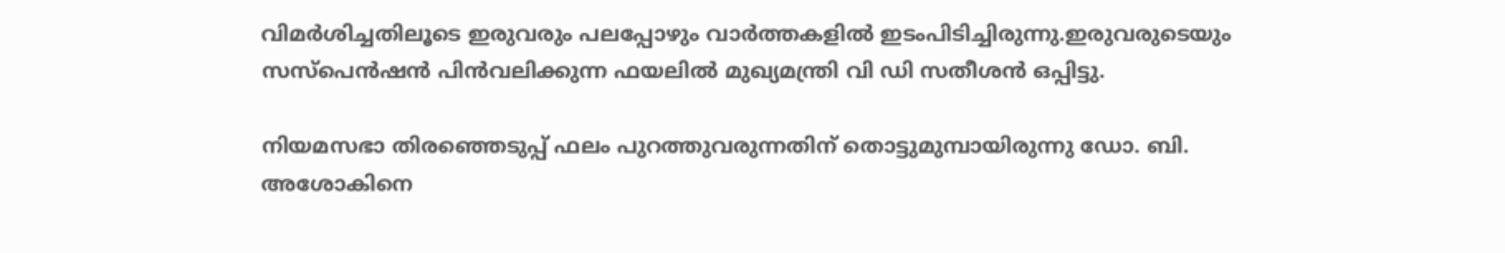വിമർശിച്ചതിലൂടെ ഇരുവരും പലപ്പോഴും വാർത്തകളിൽ ഇടംപിടിച്ചിരുന്നു.ഇരുവരുടെയും സസ്പെൻഷൻ പിൻവലിക്കുന്ന ഫയലിൽ മുഖ്യമന്ത്രി വി ഡി സതീശൻ ഒപ്പിട്ടു.

നിയമസഭാ തിരഞ്ഞെടുപ്പ് ഫലം പുറത്തുവരുന്നതിന് തൊട്ടുമുമ്പായിരുന്നു ഡോ. ബി. അശോകിനെ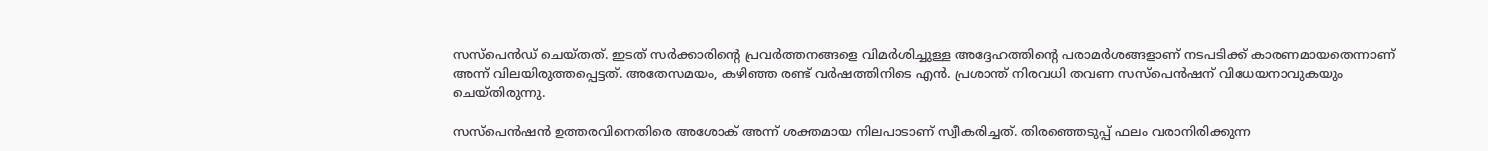സസ്‌പെൻഡ് ചെയ്തത്. ഇടത് സർക്കാരിന്റെ പ്രവർത്തനങ്ങളെ വിമർശിച്ചുള്ള അദ്ദേഹത്തിന്റെ പരാമർശങ്ങളാണ് നടപടിക്ക് കാരണമായതെന്നാണ് അന്ന് വിലയിരുത്തപ്പെട്ടത്. അതേസമയം, കഴിഞ്ഞ രണ്ട് വർഷത്തിനിടെ എൻ. പ്രശാന്ത് നിരവധി തവണ സസ്‌പെൻഷന് വിധേയനാവുകയും ചെയ്തിരുന്നു.

സസ്‌പെൻഷൻ ഉത്തരവിനെതിരെ അശോക് അന്ന് ശക്തമായ നിലപാടാണ് സ്വീകരിച്ചത്. തിരഞ്ഞെടുപ്പ് ഫലം വരാനിരിക്കുന്ന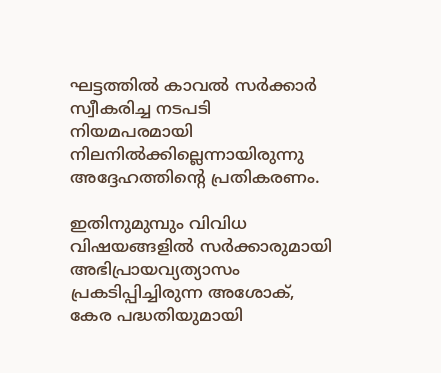ഘട്ടത്തിൽ കാവൽ സർക്കാർ സ്വീകരിച്ച നടപടി നിയമപരമായി നിലനിൽക്കില്ലെന്നായിരുന്നു അദ്ദേഹത്തിന്റെ പ്രതികരണം.

ഇതിനുമുമ്പും വിവിധ വിഷയങ്ങളിൽ സർക്കാരുമായി അഭിപ്രായവ്യത്യാസം പ്രകടിപ്പിച്ചിരുന്ന അശോക്, കേര പദ്ധതിയുമായി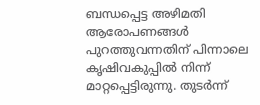ബന്ധപ്പെട്ട അഴിമതി ആരോപണങ്ങൾ പുറത്തുവന്നതിന് പിന്നാലെ കൃഷിവകുപ്പിൽ നിന്ന് മാറ്റപ്പെട്ടിരുന്നു. തുടർന്ന്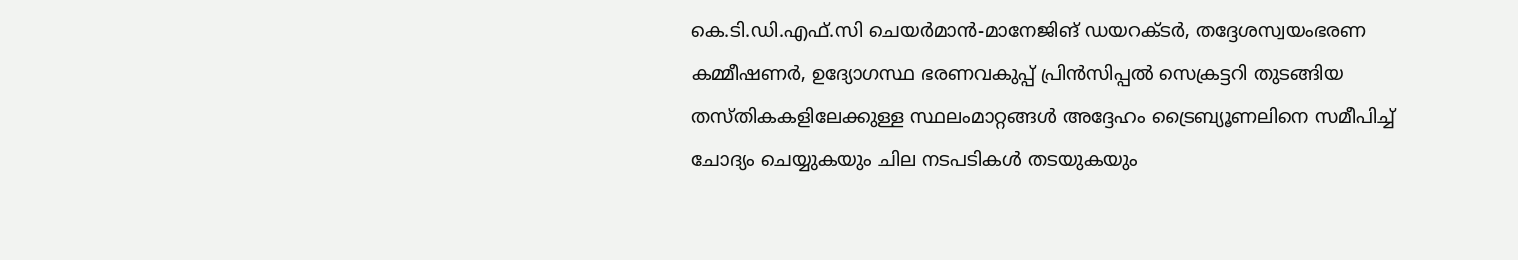കെ.ടി.ഡി.എഫ്.സി ചെയർമാൻ-മാനേജിങ് ഡയറക്ടർ, തദ്ദേശസ്വയംഭരണ കമ്മീഷണർ, ഉദ്യോഗസ്ഥ ഭരണവകുപ്പ് പ്രിൻസിപ്പൽ സെക്രട്ടറി തുടങ്ങിയ തസ്തികകളിലേക്കുള്ള സ്ഥലംമാറ്റങ്ങൾ അദ്ദേഹം ട്രൈബ്യൂണലിനെ സമീപിച്ച് ചോദ്യം ചെയ്യുകയും ചില നടപടികൾ തടയുകയും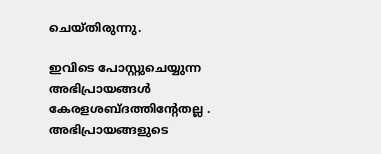ചെയ്തിരുന്നു.

ഇവിടെ പോസ്റ്റുചെയ്യുന്ന അഭിപ്രായങ്ങള്‍ കേരളശബ്‌ദത്തിന്റേതല്ല . അഭിപ്രായങ്ങളുടെ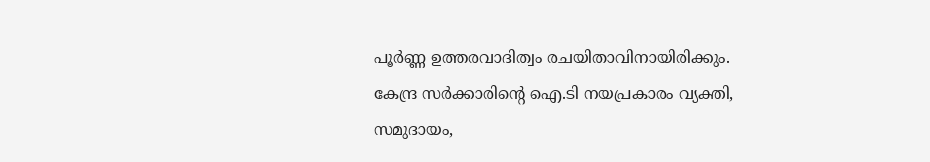പൂര്‍ണ്ണ ഉത്തരവാദിത്വം രചയിതാവിനായിരിക്കും. കേന്ദ്ര സർക്കാരിന്റെ ഐ.ടി നയപ്രകാരം വ്യക്തി, സമുദായം,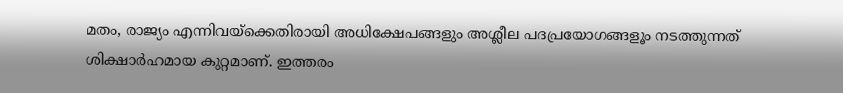മതം, രാജ്യം എന്നിവയ്ക്കെതിരായി അധിക്ഷേപങ്ങളും അശ്ലീല പദപ്രയോഗങ്ങളൂം നടത്തുന്നത് ശിക്ഷാര്‍ഹമായ കുറ്റമാണ്. ഇത്തരം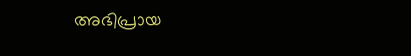അഭിപ്രായ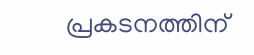പ്രകടനത്തിന്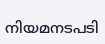നിയമനടപടി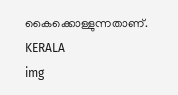കൈക്കൊള്ളുന്നതാണ്.
KERALA
img